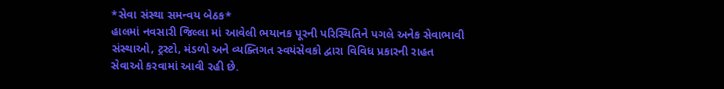*સેવા સંસ્થા સમન્વય બેઠક*
હાલમાં નવસારી જિલ્લા માં આવેલી ભયાનક પૂરની પરિસ્થિતિને પગલે અનેક સેવાભાવી સંસ્થાઓ, ટ્રસ્ટો, મંડળો અને વ્યક્તિગત સ્વયંસેવકો દ્વારા વિવિધ પ્રકારની રાહત સેવાઓ કરવામાં આવી રહી છે.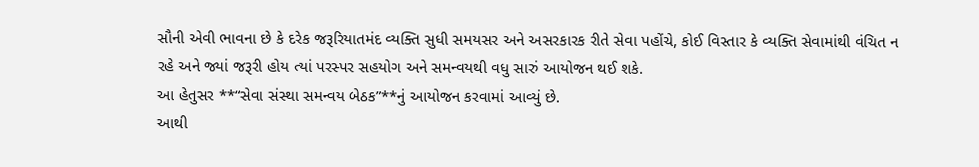સૌની એવી ભાવના છે કે દરેક જરૂરિયાતમંદ વ્યક્તિ સુધી સમયસર અને અસરકારક રીતે સેવા પહોંચે, કોઈ વિસ્તાર કે વ્યક્તિ સેવામાંથી વંચિત ન રહે અને જ્યાં જરૂરી હોય ત્યાં પરસ્પર સહયોગ અને સમન્વયથી વધુ સારું આયોજન થઈ શકે.
આ હેતુસર **“સેવા સંસ્થા સમન્વય બેઠક”**નું આયોજન કરવામાં આવ્યું છે.
આથી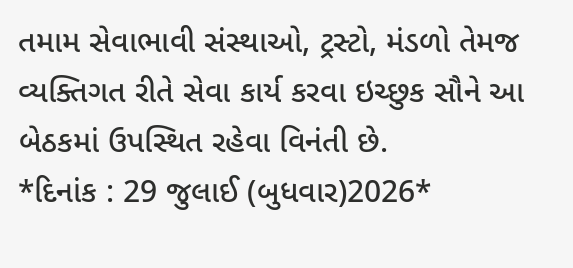તમામ સેવાભાવી સંસ્થાઓ, ટ્રસ્ટો, મંડળો તેમજ વ્યક્તિગત રીતે સેવા કાર્ય કરવા ઇચ્છુક સૌને આ બેઠકમાં ઉપસ્થિત રહેવા વિનંતી છે.
*દિનાંક : 29 જુલાઈ (બુધવાર)2026*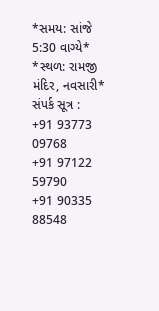*સમય: સાંજે 5:30 વાગ્યે*
*સ્થળ: રામજી મંદિર, નવસારી*
સંપર્ક સૂત્ર :
+91 93773 09768
+91 97122 59790
+91 90335 88548